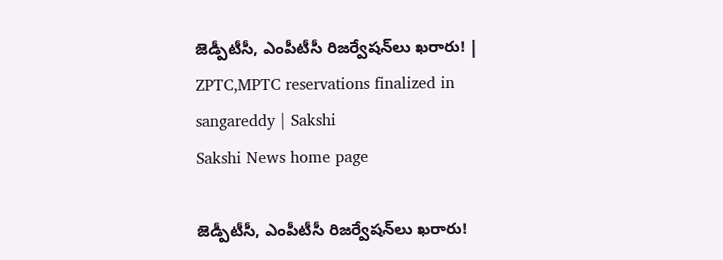జెడ్పీటీసీ, ఎంపీటీసీ రిజర్వేషన్‌లు ఖరారు! | ZPTC,MPTC reservations finalized in sangareddy | Sakshi
Sakshi News home page

జెడ్పీటీసీ, ఎంపీటీసీ రిజర్వేషన్‌లు ఖరారు!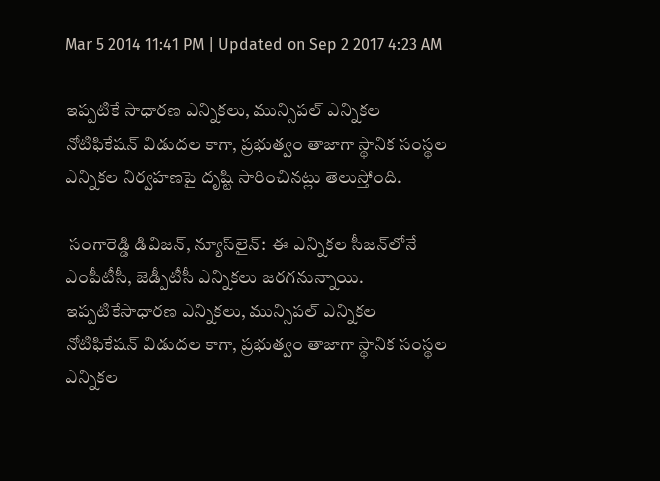Mar 5 2014 11:41 PM | Updated on Sep 2 2017 4:23 AM

ఇప్పటికే సాధారణ ఎన్నికలు, మున్సిపల్ ఎన్నికల నోటిఫికేషన్ విడుదల కాగా, ప్రభుత్వం తాజాగా స్థానిక సంస్థల ఎన్నికల నిర్వహణపై దృష్టి సారించినట్లు తెలుస్తోంది.

 సంగారెడ్డి డివిజన్, న్యూస్‌లైన్:  ఈ ఎన్నికల సీజన్‌లోనే ఎంపీటీసీ, జెడ్పీటీసీ ఎన్నికలు జరగనున్నాయి. ఇప్పటికేసాధారణ ఎన్నికలు, మున్సిపల్ ఎన్నికల నోటిఫికేషన్ విడుదల కాగా, ప్రభుత్వం తాజాగా స్థానిక సంస్థల ఎన్నికల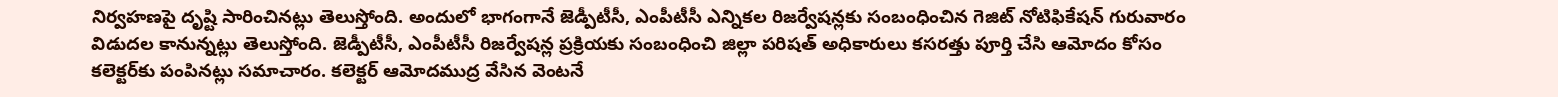నిర్వహణపై దృష్టి సారించినట్లు తెలుస్తోంది. అందులో భాగంగానే జెడ్పీటీసీ, ఎంపీటీసీ ఎన్నికల రిజర్వేషన్లకు సంబంధించిన గెజిట్ నోటిఫికేషన్ గురువారం విడుదల కానున్నట్లు తెలుస్తోంది. జెడ్పీటీసీ, ఎంపీటీసీ రిజర్వేషన్ల ప్రక్రియకు సంబంధించి జిల్లా పరిషత్ అధికారులు కసరత్తు పూర్తి చేసి ఆమోదం కోసం కలెక్టర్‌కు పంపినట్లు సమాచారం. కలెక్టర్ ఆమోదముద్ర వేసిన వెంటనే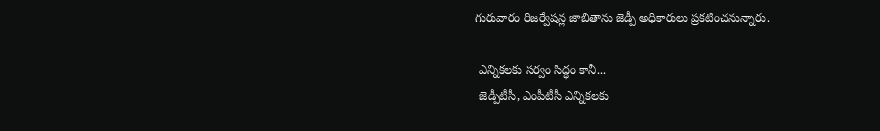గురువారం రిజర్వేషన్ల జాబితాను జెడ్పీ అధికారులు ప్రకటించనున్నారు.

 ఎన్నికలకు సర్వం సిద్ధం కానీ...
 జెడ్పీటీసీ, ఎంపీటీసీ ఎన్నికలకు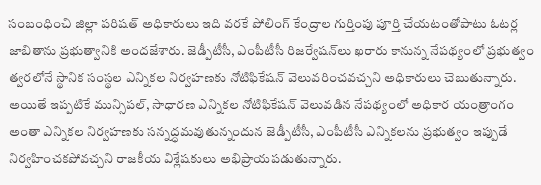సంబంధించి జిల్లా పరిషత్ అధికారులు ఇది వరకే పోలింగ్ కేంద్రాల గుర్తింపు పూర్తి చేయటంతోపాటు ఓటర్ల జాబితాను ప్రభుత్వానికి అందజేశారు. జెడ్పీటీసీ, ఎంపీటీసీ రిజర్వేషన్‌లు ఖరారు కానున్న నేపథ్యంలో ప్రభుత్వం త్వరలోనే స్థానిక సంస్థల ఎన్నికల నిర్వహణకు నోటిఫికేషన్ వెలువరించవచ్చని అధికారులు చెబుతున్నారు. అయితే ఇప్పటికే మున్సిపల్, సాధారణ ఎన్నికల నోటిఫికేషన్ వెలువడిన నేపథ్యంలో అధికార యంత్రాంగం అంతా ఎన్నికల నిర్వహణకు సన్నద్ధమవుతున్నందున జెడ్పీటీసీ, ఎంపీటీసీ ఎన్నికలను ప్రభుత్వం ఇప్పుడే నిర్వహించకపోవచ్చని రాజకీయ విశ్లేషకులు అభిప్రాయపడుతున్నారు.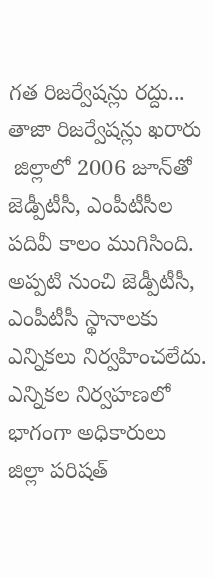గత రిజర్వేషన్లు రద్దు... తాజా రిజర్వేషన్లు ఖరారు
 జిల్లాలో 2006 జూన్‌తో జెడ్పీటీసీ, ఎంపీటీసీల పదివీ కాలం ముగిసింది. అప్పటి నుంచి జెడ్పీటీసీ, ఎంపీటీసీ స్థానాలకు ఎన్నికలు నిర్వహించలేదు. ఎన్నికల నిర్వహణలో భాగంగా అధికారులు జిల్లా పరిషత్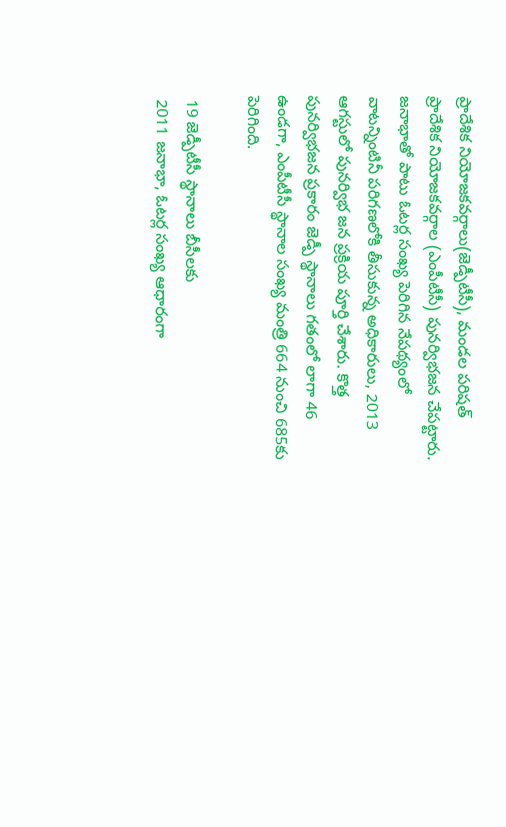ప్రాదేశిక నియోజకవర్గాలు(జెడ్పీటీసీ), మండల పరిషత్ ప్రాదేశిక నియోజకవర్గాల (ఎంపీటీసీ) పునర్విభజన చేపట్టారు. జనాభాతో పాటు ఓటర్ల సంఖ్య పెరిగిన నేపథ్యంలో వాటన్నింటినీ పరిగణలోకి తీసుకున్న అధికారులు, 2013 ఆగస్టులో పునర్విభ జన ప్రక్రియ పూర్తి చేశారు. కొత్త పునర్విభజన ప్రకారం జెడ్పీ స్థానాలు గతంలో లాగా 46 ఉండగా, ఎంపీటీసీ స్థానాల సంఖ్య మంత్రి 664 నుంచి 685కు పెరిగింది.

 19 జెడ్పీటీసీ స్థానాలు బీసీలకు
 2011 జనాభా, ఓటర్ల సంఖ్య ఆధారంగా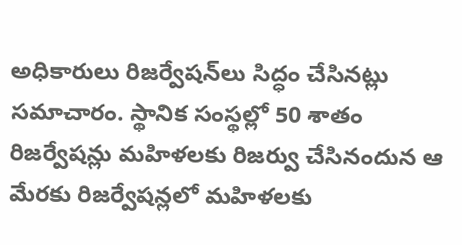అధికారులు రిజర్వేషన్‌లు సిద్ధం చేసినట్లు సమాచారం. స్థానిక సంస్థల్లో 50 శాతం రిజర్వేషన్లు మహిళలకు రిజర్వు చేసినందున ఆ మేరకు రిజర్వేషన్లలో మహిళలకు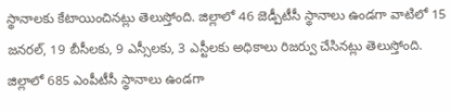స్థానాలకు కేటాయించినట్లు తెలుస్తోంది. జిల్లాలో 46 జెడ్పీటీసీ స్థానాలు ఉండగా వాటిలో 15 జనరల్, 19 బీసీలకు, 9 ఎస్సీలకు, 3 ఎస్టీలకు అధికాలు రిజర్వు చేసినట్లు తెలుస్తోంది. జిల్లాలో 685 ఎంపీటీసీ స్థానాలు ఉండగా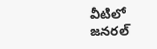వీటిలో జనరల్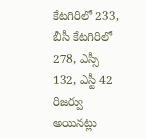కేటగిరిలో 233, బీసీ కేటగిరిలో 278, ఎస్సీ 132, ఎస్టీ 42 రిజర్వు అయినట్లు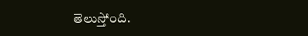తెలుస్తోంది.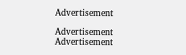Advertisement

Advertisement
Advertisement